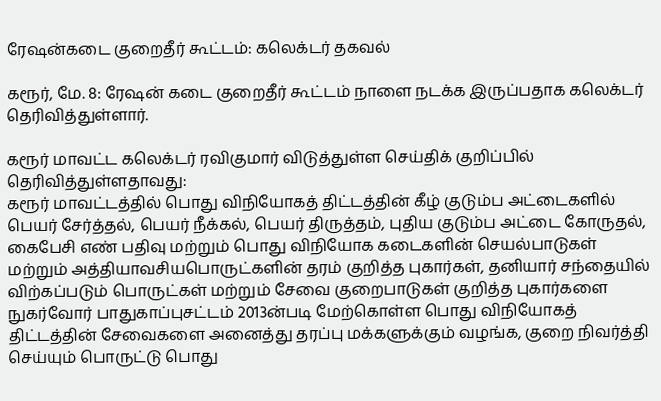ரேஷன்கடை குறைதீர் கூட்டம்: கலெக்டர் தகவல்

கரூர், மே. 8: ரேஷன் கடை குறைதீர் கூட்டம் நாளை நடக்க இருப்பதாக கலெக்டர் தெரிவித்துள்ளார்.

கரூர் மாவட்ட கலெக்டர் ரவிகுமார் விடுத்துள்ள செய்திக் குறிப்பில் தெரிவித்துள்ளதாவது:
கரூர் மாவட்டத்தில் பொது விநியோகத் திட்டத்தின் கீழ் குடும்ப அட்டைகளில் பெயர் சேர்த்தல், பெயர் நீக்கல், பெயர் திருத்தம், புதிய குடும்ப அட்டை கோருதல், கைபேசி எண் பதிவு மற்றும் பொது விநியோக கடைகளின் செயல்பாடுகள் மற்றும் அத்தியாவசியபொருட்களின் தரம் குறித்த புகார்கள், தனியார் சந்தையில் விற்கப்படும் பொருட்கள் மற்றும் சேவை குறைபாடுகள் குறித்த புகார்களை நுகர்வோர் பாதுகாப்புசட்டம் 2013ன்படி மேற்கொள்ள பொது விநியோகத் திட்டத்தின் சேவைகளை அனைத்து தரப்பு மக்களுக்கும் வழங்க, குறை நிவர்த்தி செய்யும் பொருட்டு பொது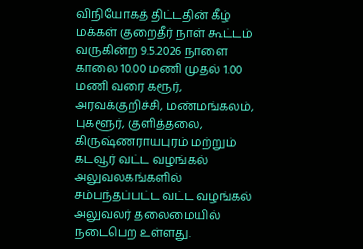விநியோகத் திட்டதின் கீழ் மக்கள் குறைதீர் நாள் கூட்டம் வருகின்ற 9.5.2026 நாளை காலை 10.00 மணி முதல் 1.00 மணி வரை கரூர், அரவக்குறிச்சி, மண்மங்கலம், புகளூர், குளித்தலை, கிருஷ்ணராயபுரம் மற்றும் கடவூர் வட்ட வழங்கல் அலுவலகங்களில் சம்பந்தப்பட்ட வட்ட வழங்கல் அலுவலர் தலைமையில் நடைபெற உள்ளது.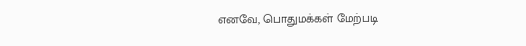எனவே, பொதுமக்கள் மேற்படி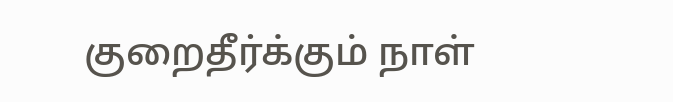குறைதீர்க்கும் நாள்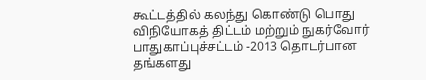கூட்டத்தில் கலந்து கொண்டு பொது விநியோகத் திட்டம் மற்றும் நுகர்வோர் பாதுகாப்புச்சட்டம் -2013 தொடர்பான தங்களது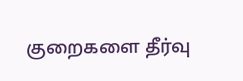குறைகளை தீர்வு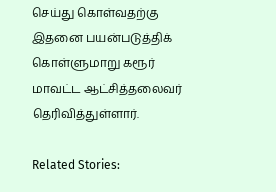செய்து கொள்வதற்கு இதனை பயன்படுத்திக் கொள்ளுமாறு கரூர் மாவட்ட ஆட்சித்தலைவர் தெரிவித்துள்ளார்.

Related Stories: